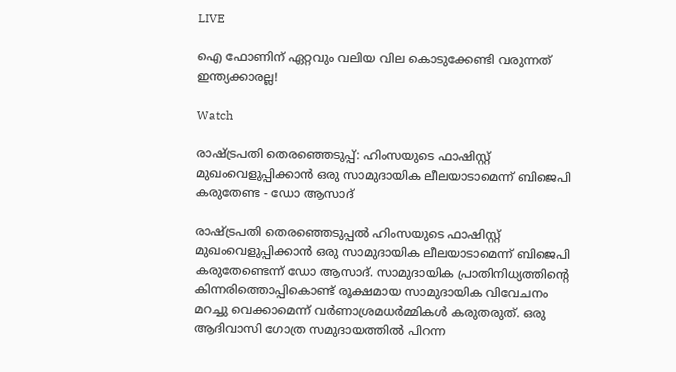LIVE

ഐ ഫോണിന് ഏറ്റവും വലിയ വില കൊടുക്കേണ്ടി വരുന്നത് ഇന്ത്യക്കാരല്ല!

Watch

രാഷ്ട്രപതി തെരഞ്ഞെടുപ്പ്: ഹിംസയുടെ ഫാഷിസ്റ്റ് മുഖംവെളുപ്പിക്കാന്‍ ഒരു സാമുദായിക ലീലയാടാമെന്ന്‌ ബിജെപി കരുതേണ്ട - ഡോ ആസാദ്‌

രാഷ്ട്രപതി തെരഞ്ഞെടുപ്പല്‍ ഹിംസയുടെ ഫാഷിസ്റ്റ് മുഖംവെളുപ്പിക്കാന്‍ ഒരു സാമുദായിക ലീലയാടാമെന്ന്‌ ബിജെപി കരുതേണ്ടെന്ന് ഡോ ആസാദ്‌. സാമുദായിക പ്രാതിനിധ്യത്തിന്റെ കിന്നരിത്തൊപ്പികൊണ്ട് രൂക്ഷമായ സാമുദായിക വിവേചനം മറച്ചു വെക്കാമെന്ന് വര്‍ണാശ്രമധര്‍മ്മികള്‍ കരുതരുത്. ഒരു ആദിവാസി ഗോത്ര സമുദായത്തില്‍ പിറന്ന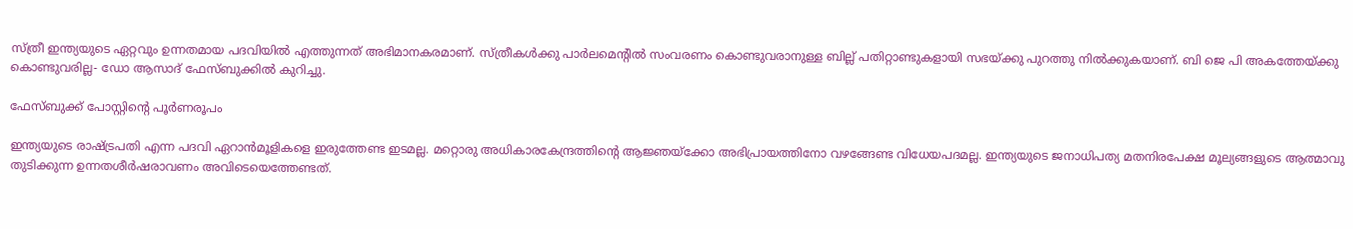സ്ത്രീ ഇന്ത്യയുടെ ഏറ്റവും ഉന്നതമായ പദവിയില്‍ എത്തുന്നത് അഭിമാനകരമാണ്. സ്ത്രീകള്‍ക്കു പാര്‍ലമെന്റില്‍ സംവരണം കൊണ്ടുവരാനുള്ള ബില്ല് പതിറ്റാണ്ടുകളായി സഭയ്ക്കു പുറത്തു നില്‍ക്കുകയാണ്. ബി ജെ പി അകത്തേയ്ക്കു കൊണ്ടുവരില്ല- ഡോ ആസാദ്‌ ഫേസ്ബുക്കില്‍ കുറിച്ചു.

ഫേസ്ബുക്ക് പോസ്റ്റിന്‍റെ പൂര്‍ണരൂപം

ഇന്ത്യയുടെ രാഷ്ട്രപതി എന്ന പദവി ഏറാന്‍മൂളികളെ ഇരുത്തേണ്ട ഇടമല്ല. മറ്റൊരു അധികാരകേന്ദ്രത്തിന്റെ ആജ്ഞയ്ക്കോ അഭിപ്രായത്തിനോ വഴങ്ങേണ്ട വിധേയപദമല്ല. ഇന്ത്യയുടെ ജനാധിപത്യ മതനിരപേക്ഷ മൂല്യങ്ങളുടെ ആത്മാവു തുടിക്കുന്ന ഉന്നതശീര്‍ഷരാവണം അവിടെയെത്തേണ്ടത്.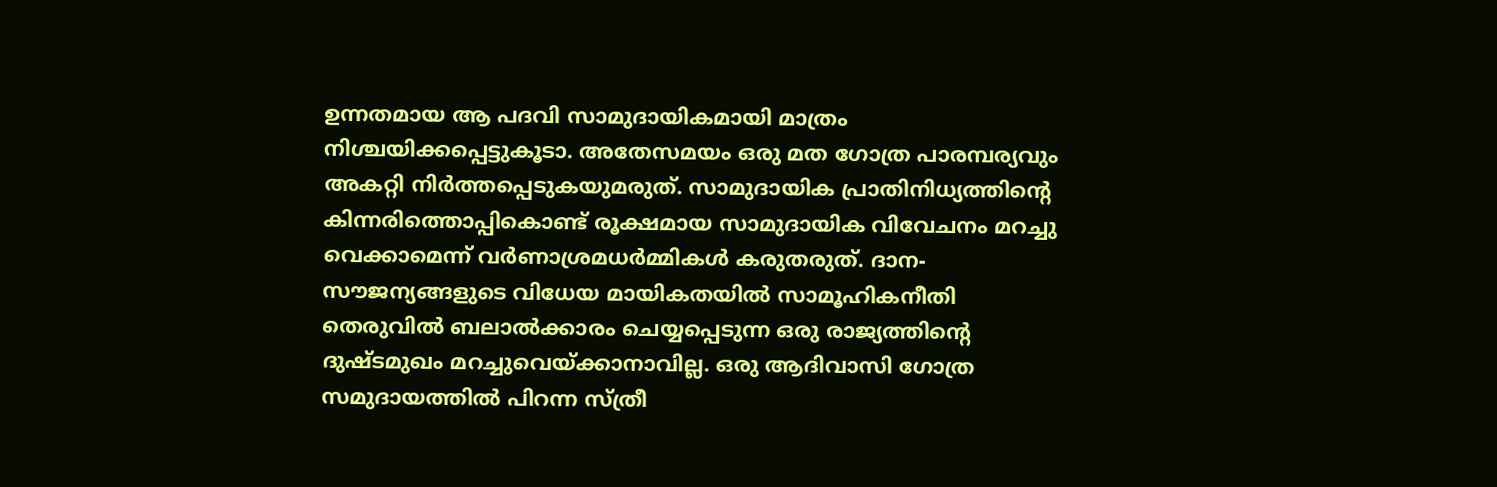ഉന്നതമായ ആ പദവി സാമുദായികമായി മാത്രം നിശ്ചയിക്കപ്പെട്ടുകൂടാ. അതേസമയം ഒരു മത ഗോത്ര പാരമ്പര്യവും അകറ്റി നിര്‍ത്തപ്പെടുകയുമരുത്. സാമുദായിക പ്രാതിനിധ്യത്തിന്റെ കിന്നരിത്തൊപ്പികൊണ്ട് രൂക്ഷമായ സാമുദായിക വിവേചനം മറച്ചു വെക്കാമെന്ന് വര്‍ണാശ്രമധര്‍മ്മികള്‍ കരുതരുത്. ദാന- സൗജന്യങ്ങളുടെ വിധേയ മായികതയില്‍ സാമൂഹികനീതി തെരുവില്‍ ബലാല്‍ക്കാരം ചെയ്യപ്പെടുന്ന ഒരു രാജ്യത്തിന്റെ ദുഷ്ടമുഖം മറച്ചുവെയ്ക്കാനാവില്ല. ഒരു ആദിവാസി ഗോത്ര സമുദായത്തില്‍ പിറന്ന സ്ത്രീ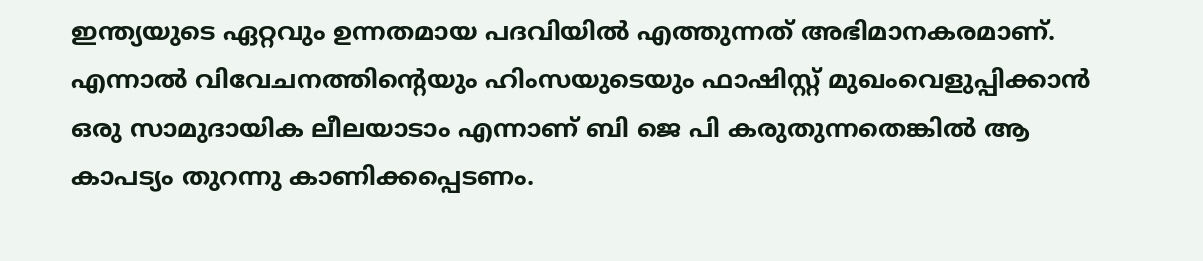ഇന്ത്യയുടെ ഏറ്റവും ഉന്നതമായ പദവിയില്‍ എത്തുന്നത് അഭിമാനകരമാണ്. എന്നാല്‍ വിവേചനത്തിന്റെയും ഹിംസയുടെയും ഫാഷിസ്റ്റ് മുഖംവെളുപ്പിക്കാന്‍ ഒരു സാമുദായിക ലീലയാടാം എന്നാണ് ബി ജെ പി കരുതുന്നതെങ്കില്‍ ആ കാപട്യം തുറന്നു കാണിക്കപ്പെടണം.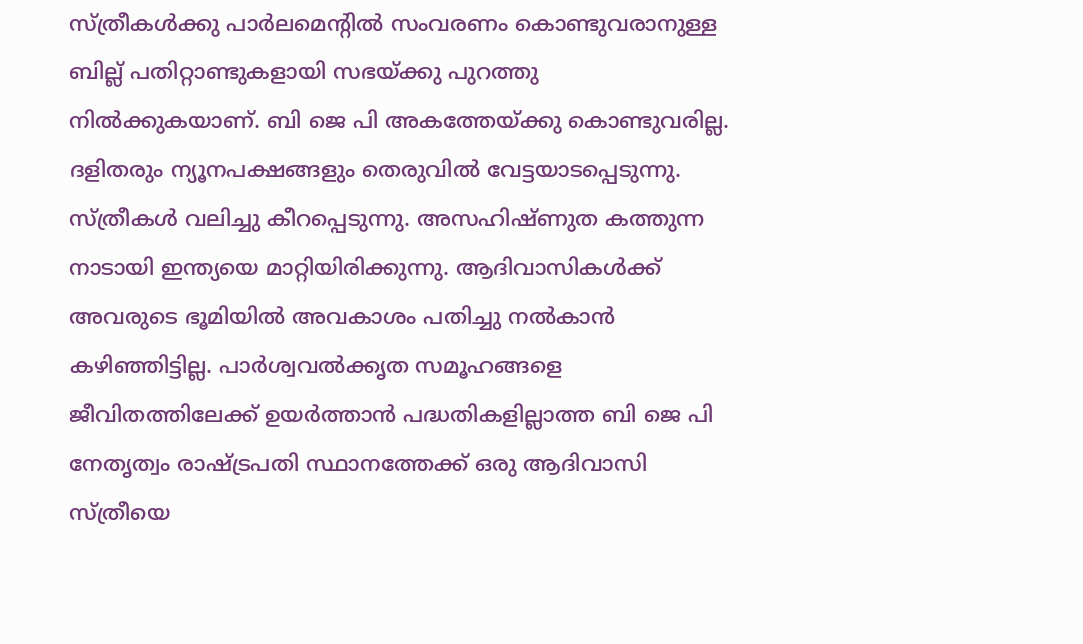സ്ത്രീകള്‍ക്കു പാര്‍ലമെന്റില്‍ സംവരണം കൊണ്ടുവരാനുള്ള ബില്ല് പതിറ്റാണ്ടുകളായി സഭയ്ക്കു പുറത്തു നില്‍ക്കുകയാണ്. ബി ജെ പി അകത്തേയ്ക്കു കൊണ്ടുവരില്ല. ദളിതരും ന്യൂനപക്ഷങ്ങളും തെരുവില്‍ വേട്ടയാടപ്പെടുന്നു. സ്ത്രീകള്‍ വലിച്ചു കീറപ്പെടുന്നു. അസഹിഷ്ണുത കത്തുന്ന നാടായി ഇന്ത്യയെ മാറ്റിയിരിക്കുന്നു. ആദിവാസികള്‍ക്ക് അവരുടെ ഭൂമിയില്‍ അവകാശം പതിച്ചു നല്‍കാന്‍ കഴിഞ്ഞിട്ടില്ല. പാര്‍ശ്വവല്‍ക്കൃത സമൂഹങ്ങളെ ജീവിതത്തിലേക്ക് ഉയര്‍ത്താന്‍ പദ്ധതികളില്ലാത്ത ബി ജെ പി നേതൃത്വം രാഷ്ട്രപതി സ്ഥാനത്തേക്ക് ഒരു ആദിവാസി സ്ത്രീയെ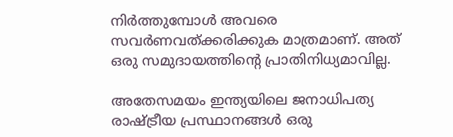നിര്‍ത്തുമ്പോള്‍ അവരെ സവര്‍ണവത്ക്കരിക്കുക മാത്രമാണ്. അത് ഒരു സമുദായത്തിന്റെ പ്രാതിനിധ്യമാവില്ല.

അതേസമയം ഇന്ത്യയിലെ ജനാധിപത്യ രാഷ്ട്രീയ പ്രസ്ഥാനങ്ങള്‍ ഒരു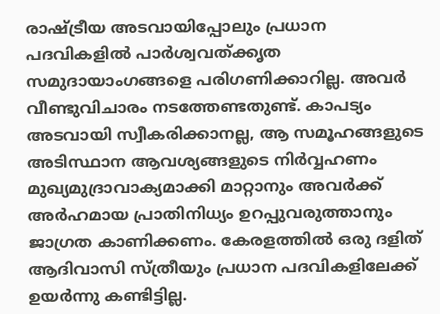രാഷ്ട്രീയ അടവായിപ്പോലും പ്രധാന പദവികളില്‍ പാര്‍ശ്വവത്ക്കൃത സമുദായാംഗങ്ങളെ പരിഗണിക്കാറില്ല. അവര്‍ വീണ്ടുവിചാരം നടത്തേണ്ടതുണ്ട്. കാപട്യം അടവായി സ്വീകരിക്കാനല്ല, ആ സമൂഹങ്ങളുടെ അടിസ്ഥാന ആവശ്യങ്ങളുടെ നിര്‍വ്വഹണം മുഖ്യമുദ്രാവാക്യമാക്കി മാറ്റാനും അവര്‍ക്ക് അര്‍ഹമായ പ്രാതിനിധ്യം ഉറപ്പുവരുത്താനും ജാഗ്രത കാണിക്കണം. കേരളത്തില്‍ ഒരു ദളിത് ആദിവാസി സ്ത്രീയും പ്രധാന പദവികളിലേക്ക് ഉയര്‍ന്നു കണ്ടിട്ടില്ല.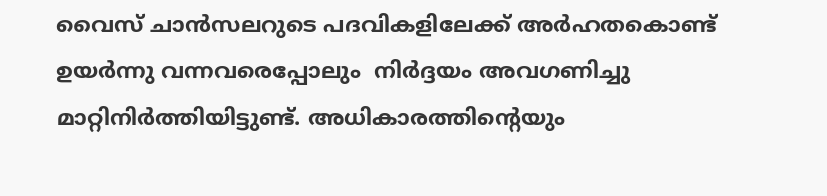വൈസ് ചാന്‍സലറുടെ പദവികളിലേക്ക് അര്‍ഹതകൊണ്ട് ഉയര്‍ന്നു വന്നവരെപ്പോലും  നിര്‍ദ്ദയം അവഗണിച്ചു മാറ്റിനിര്‍ത്തിയിട്ടുണ്ട്. അധികാരത്തിന്റെയും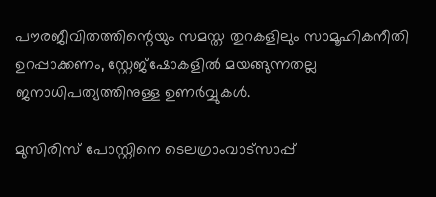പൗരജീവിതത്തിന്റെയും സമസ്ത തുറകളിലും സാമൂഹികനീതി ഉറപ്പാക്കണം, സ്റ്റേജ്ഷോകളില്‍ മയങ്ങുന്നതല്ല ജനാധിപത്യത്തിനുള്ള ഉണര്‍വ്വുകള്‍.

മുസിരിസ് പോസ്റ്റിനെ ടെലഗ്രാംവാട്‌സാപ്പ്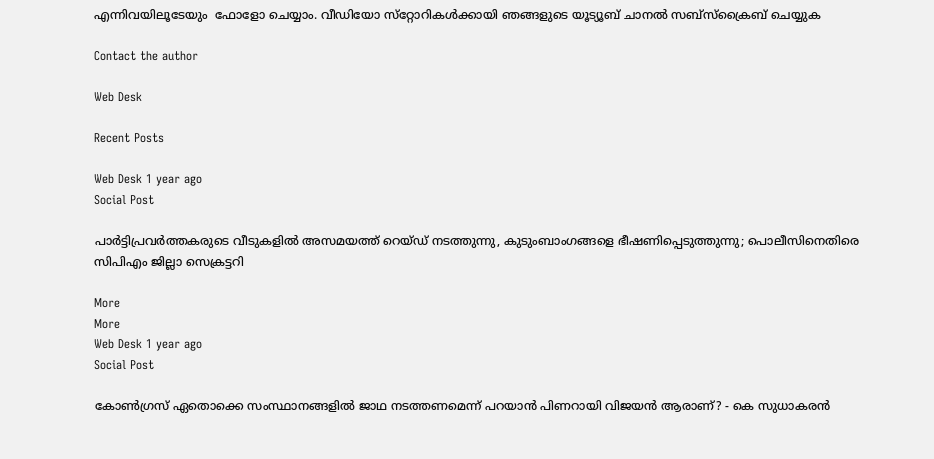എന്നിവയിലൂടേയും  ഫോളോ ചെയ്യാം. വീഡിയോ സ്‌റ്റോറികള്‍ക്കായി ഞങ്ങളുടെ യൂട്യൂബ് ചാനല്‍ സബ്‌സ്‌ക്രൈബ് ചെയ്യുക

Contact the author

Web Desk

Recent Posts

Web Desk 1 year ago
Social Post

പാര്‍ട്ടിപ്രവര്‍ത്തകരുടെ വീടുകളില്‍ അസമയത്ത് റെയ്ഡ് നടത്തുന്നു, കുടുംബാംഗങ്ങളെ ഭീഷണിപ്പെടുത്തുന്നു; പൊലീസിനെതിരെ സിപിഎം ജില്ലാ സെക്രട്ടറി

More
More
Web Desk 1 year ago
Social Post

കോണ്‍ഗ്രസ് ഏതൊക്കെ സംസ്ഥാനങ്ങളില്‍ ജാഥ നടത്തണമെന്ന് പറയാന്‍ പിണറായി വിജയന്‍ ആരാണ്? - കെ സുധാകരന്‍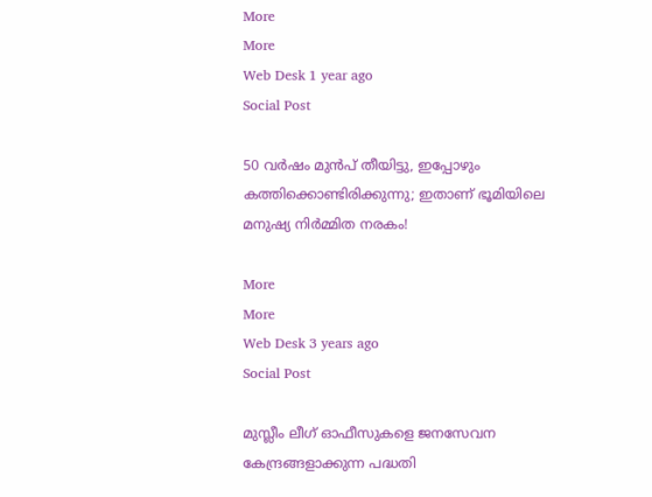More
More
Web Desk 1 year ago
Social Post

50 വര്‍ഷം മുന്‍പ് തീയിട്ടു, ഇപ്പോഴും കത്തിക്കൊണ്ടിരിക്കുന്നു; ഇതാണ് ഭൂമിയിലെ മനുഷ്യ നിര്‍മ്മിത നരകം!

More
More
Web Desk 3 years ago
Social Post

മുസ്ലീം ലീഗ് ഓഫീസുകളെ ജനസേവന കേന്ദ്രങ്ങളാക്കുന്ന പദ്ധതി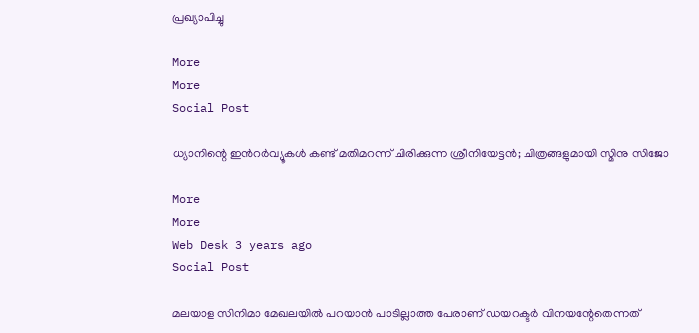പ്രഖ്യാപിച്ചു

More
More
Social Post

ധ്യാനിന്റെ ഇന്‍റര്‍വ്യൂകള്‍ കണ്ട് മതിമറന്ന് ചിരിക്കുന്ന ശ്രീനിയേട്ടന്‍; ചിത്രങ്ങളുമായി സ്മിനു സിജോ

More
More
Web Desk 3 years ago
Social Post

മലയാള സിനിമാ മേഖലയില്‍ പറയാന്‍ പാടില്ലാത്ത പേരാണ് ഡയറക്ടര്‍ വിനയന്റേതെന്നത്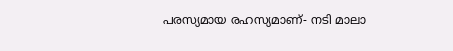പരസ്യമായ രഹസ്യമാണ്- നടി മാലാ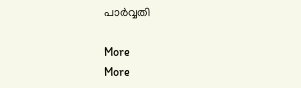പാര്‍വ്വതി

More
More